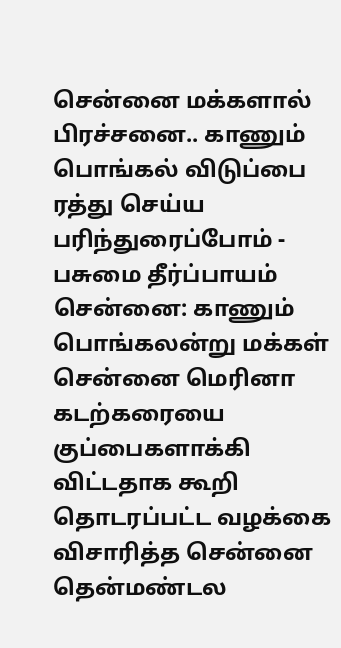சென்னை மக்களால் பிரச்சனை.. காணும் பொங்கல் விடுப்பை ரத்து செய்ய பரிந்துரைப்போம் - பசுமை தீர்ப்பாயம்
சென்னை: காணும் பொங்கலன்று மக்கள் சென்னை மெரினா கடற்கரையை குப்பைகளாக்கி விட்டதாக கூறி தொடரப்பட்ட வழக்கை விசாரித்த சென்னை தென்மண்டல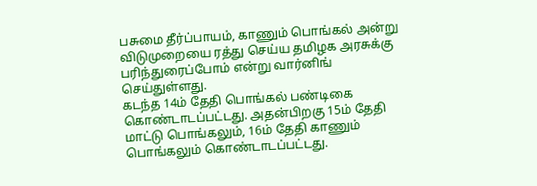பசுமை தீர்ப்பாயம், காணும் பொங்கல் அன்று விடுமுறையை ரத்து செய்ய தமிழக அரசுக்கு பரிந்துரைப்போம் என்று வார்னிங் செய்துள்ளது.
கடந்த 14ம் தேதி பொங்கல் பண்டிகை கொண்டாடப்பட்டது. அதன்பிறகு 15ம் தேதி மாட்டு பொங்கலும், 16ம் தேதி காணும் பொங்கலும் கொண்டாடப்பட்டது.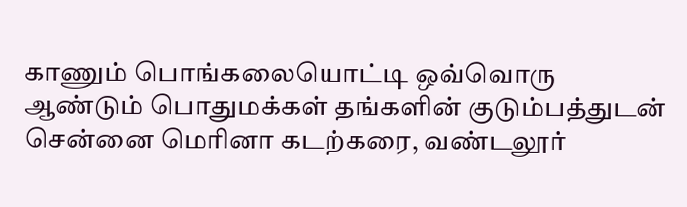காணும் பொங்கலையொட்டி ஒவ்வொரு ஆண்டும் பொதுமக்கள் தங்களின் குடும்பத்துடன் சென்னை மெரினா கடற்கரை, வண்டலூர்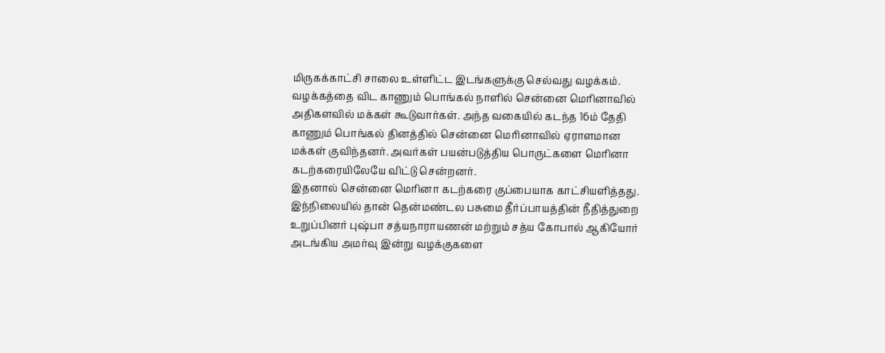மிருகக்காட்சி சாலை உள்ளிட்ட இடங்களுக்கு செல்வது வழக்கம்.
வழக்கத்தை விட காணும் பொங்கல் நாளில் சென்னை மெரினாவில் அதிகளவில் மக்கள் கூடுவார்கள். அந்த வகையில் கடந்த 16ம் தேதி காணும் பொங்கல் தினத்தில் சென்னை மெரினாவில் ஏராளமான மக்கள் குவிந்தனர். அவர்கள் பயன்படுத்திய பொருட்களை மெரினா கடற்கரையிலேயே விட்டு சென்றனர்.
இதனால் சென்னை மெரினா கடற்கரை குப்பையாக காட்சியளித்தது. இந்நிலையில் தான் தென்மண்டல பசுமை தீர்ப்பாயத்தின் நீதித்துறை உறுப்பினர் புஷ்பா சத்யநாராயணன் மற்றும் சத்ய கோபால் ஆகியோர் அடங்கிய அமர்வு இன்று வழக்குகளை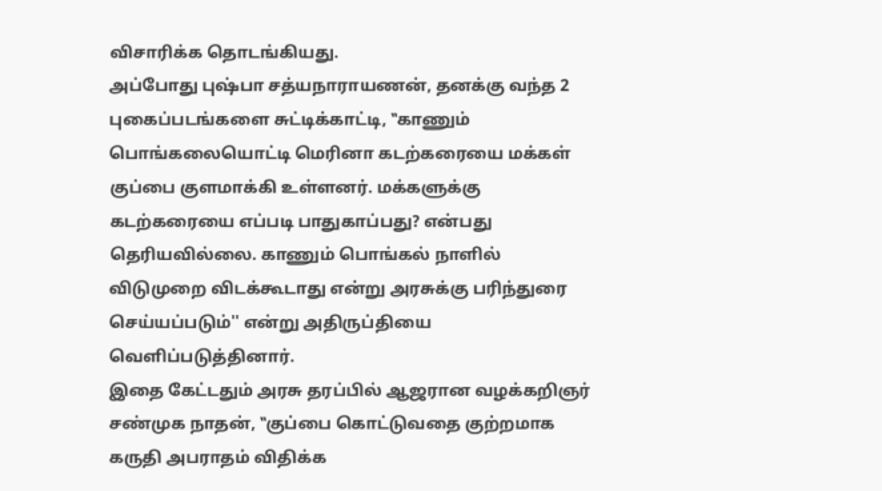விசாரிக்க தொடங்கியது.
அப்போது புஷ்பா சத்யநாராயணன், தனக்கு வந்த 2 புகைப்படங்களை சுட்டிக்காட்டி, ‛‛காணும் பொங்கலையொட்டி மெரினா கடற்கரையை மக்கள் குப்பை குளமாக்கி உள்ளனர். மக்களுக்கு கடற்கரையை எப்படி பாதுகாப்பது? என்பது தெரியவில்லை. காணும் பொங்கல் நாளில் விடுமுறை விடக்கூடாது என்று அரசுக்கு பரிந்துரை செய்யப்படும்'' என்று அதிருப்தியை வெளிப்படுத்தினார்.
இதை கேட்டதும் அரசு தரப்பில் ஆஜரான வழக்கறிஞர் சண்முக நாதன், ‛‛குப்பை கொட்டுவதை குற்றமாக கருதி அபராதம் விதிக்க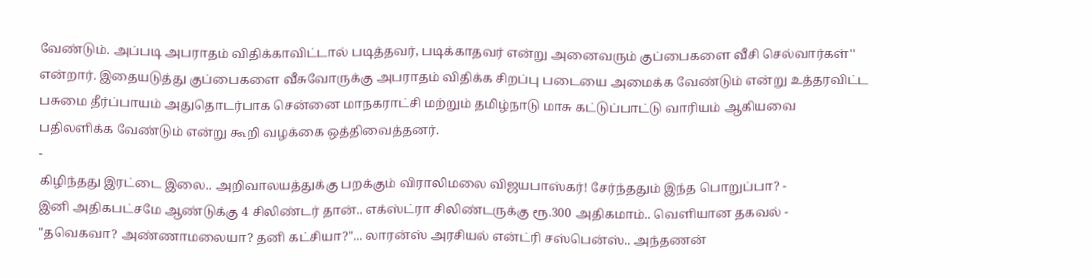வேண்டும். அப்படி அபராதம் விதிக்காவிட்டால் படித்தவர், படிக்காதவர் என்று அனைவரும் குப்பைகளை வீசி செல்வார்கள்'' என்றார். இதையடுத்து குப்பைகளை வீசுவோருக்கு அபராதம் விதிக்க சிறப்பு படையை அமைக்க வேண்டும் என்று உத்தரவிட்ட பசுமை தீர்ப்பாயம் அதுதொடர்பாக சென்னை மாநகராட்சி மற்றும் தமிழ்நாடு மாசு கட்டுப்பாட்டு வாரியம் ஆகியவை பதிலளிக்க வேண்டும் என்று கூறி வழக்கை ஒத்திவைத்தனர்.
-
கிழிந்தது இரட்டை இலை.. அறிவாலயத்துக்கு பறக்கும் விராலிமலை விஜயபாஸ்கர்! சேர்ந்ததும் இந்த பொறுப்பா? -
இனி அதிகபட்சமே ஆண்டுக்கு 4 சிலிண்டர் தான்.. எக்ஸ்ட்ரா சிலிண்டருக்கு ரூ.300 அதிகமாம்.. வெளியான தகவல் -
"தவெகவா? அண்ணாமலையா? தனி கட்சியா?"... லாரன்ஸ் அரசியல் என்ட்ரி சஸ்பென்ஸ்.. அந்தணன்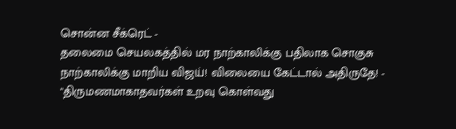சொன்ன சீக்ரெட் -
தலைமை செயலகத்தில் மர நாற்காலிக்கு பதிலாக சொகுசு நாற்காலிக்கு மாறிய விஜய்! விலையை கேட்டால் அதிருதே! -
"திருமணமாகாதவர்கள் உறவு கொள்வது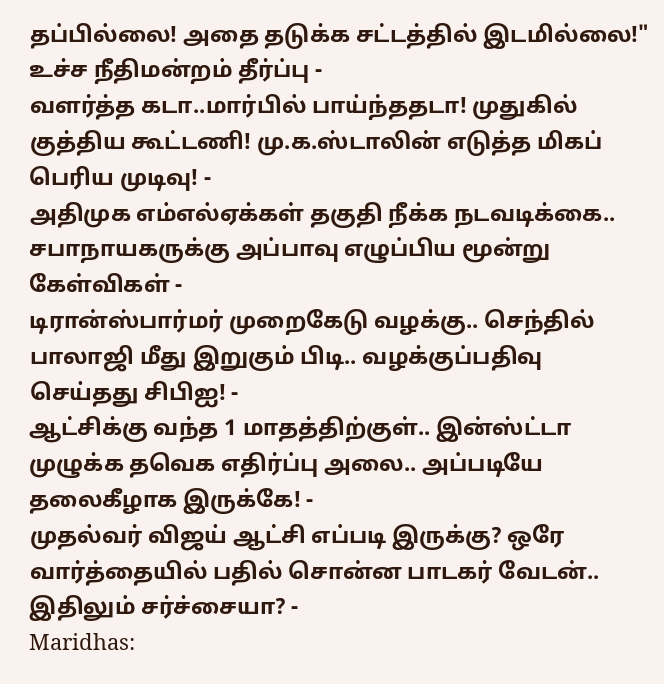தப்பில்லை! அதை தடுக்க சட்டத்தில் இடமில்லை!" உச்ச நீதிமன்றம் தீர்ப்பு -
வளர்த்த கடா..மார்பில் பாய்ந்ததடா! முதுகில் குத்திய கூட்டணி! மு.க.ஸ்டாலின் எடுத்த மிகப் பெரிய முடிவு! -
அதிமுக எம்எல்ஏக்கள் தகுதி நீக்க நடவடிக்கை.. சபாநாயகருக்கு அப்பாவு எழுப்பிய மூன்று கேள்விகள் -
டிரான்ஸ்பார்மர் முறைகேடு வழக்கு.. செந்தில் பாலாஜி மீது இறுகும் பிடி.. வழக்குப்பதிவு செய்தது சிபிஐ! -
ஆட்சிக்கு வந்த 1 மாதத்திற்குள்.. இன்ஸ்ட்டா முழுக்க தவெக எதிர்ப்பு அலை.. அப்படியே தலைகீழாக இருக்கே! -
முதல்வர் விஜய் ஆட்சி எப்படி இருக்கு? ஒரே வார்த்தையில் பதில் சொன்ன பாடகர் வேடன்.. இதிலும் சர்ச்சையா? -
Maridhas: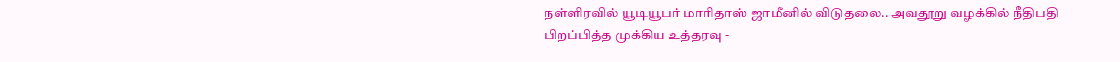நள்ளிரவில் யூடியூபர் மாரிதாஸ் ஜாமீனில் விடுதலை.. அவதூறு வழக்கில் நீதிபதி பிறப்பித்த முக்கிய உத்தரவு -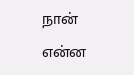நான் என்ன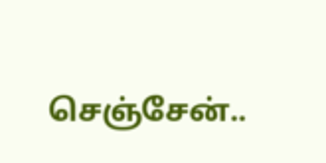செஞ்சேன்..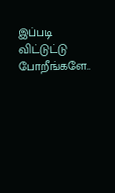இப்படி விட்டுட்டு போறீங்களே..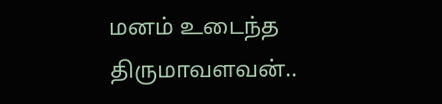மனம் உடைந்த திருமாவளவன்..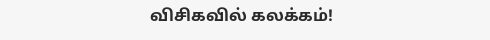விசிகவில் கலக்கம்!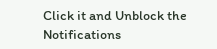Click it and Unblock the Notifications